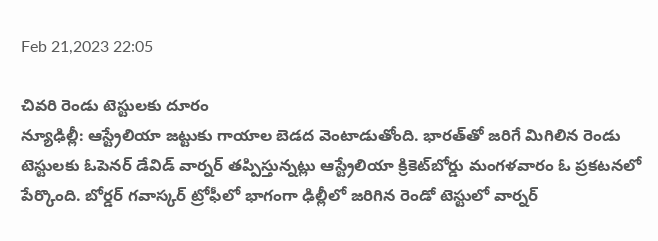Feb 21,2023 22:05

చివరి రెండు టెస్టులకు దూరం
న్యూఢిల్లీ: ఆస్ట్రేలియా జట్టుకు గాయాల బెడద వెంటాడుతోంది. భారత్‌తో జరిగే మిగిలిన రెండు టెస్టులకు ఓపెనర్‌ డేవిడ్‌ వార్నర్‌ తప్పిస్తున్నట్లు ఆస్ట్రేలియా క్రికెట్‌బోర్డు మంగళవారం ఓ ప్రకటనలో పేర్కొంది. బోర్డర్‌ గవాస్కర్‌ ట్రోఫీలో భాగంగా ఢిల్లీలో జరిగిన రెండో టెస్టులో వార్నర్‌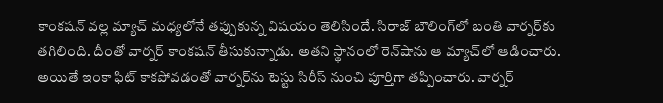కాంకషన్‌ వల్ల మ్యాచ్‌ మధ్యలోనే తప్పుకున్న విషయం తెలిసిందే. సిరాజ్‌ బౌలింగ్‌లో బంతి వార్నర్‌కు తగిలింది. దీంతో వార్నర్‌ కాంకషన్‌ తీసుకున్నాడు. అతని స్థానంలో రెన్‌షాను ఆ మ్యాచ్‌లో ఆడించారు. అయితే ఇంకా ఫిట్‌ కాకపోవడంతో వార్నర్‌ను టెస్టు సిరీస్‌ నుంచి పూర్తిగా తప్పించారు. వార్నర్‌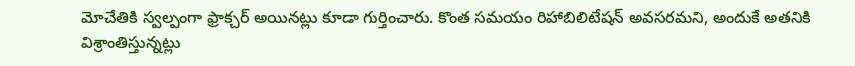మోచేతికి స్వల్పంగా ఫ్రాక్చర్‌ అయినట్లు కూడా గుర్తించారు. కొంత సమయం రిహాబిలిటేషన్‌ అవసరమని, అందుకే అతనికి విశ్రాంతిస్తున్నట్లు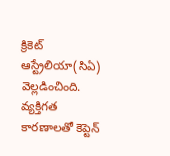క్రికెట్‌ ఆస్ట్రేలియా(సిఏ) వెల్లడించింది. వ్యక్తిగత కారణాలతో కెప్టెన్‌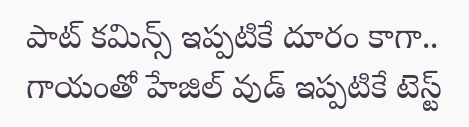పాట్‌ కమిన్స్‌ ఇప్పటికే దూరం కాగా.. గాయంతో హేజిల్‌ వుడ్‌ ఇప్పటికే టెస్ట్‌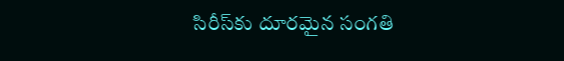సిరీస్‌కు దూరమైన సంగతి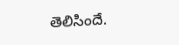తెలిసిందే.